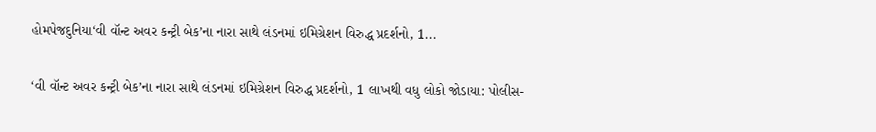હોમપેજદુનિયા‘વી વૉન્ટ અવર કન્ટ્રી બેક’ના નારા સાથે લંડનમાં ઇમિગ્રેશન વિરુદ્ધ પ્રદર્શનો, 1...

‘વી વૉન્ટ અવર કન્ટ્રી બેક’ના નારા સાથે લંડનમાં ઇમિગ્રેશન વિરુદ્ધ પ્રદર્શનો, 1 લાખથી વધુ લોકો જોડાયા: પોલીસ-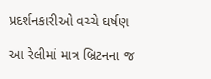પ્રદર્શનકારીઓ વચ્ચે ઘર્ષણ

આ રેલીમાં માત્ર બ્રિટનના જ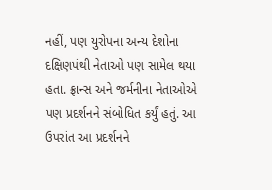નહીં, પણ યુરોપના અન્ય દેશોના દક્ષિણપંથી નેતાઓ પણ સામેલ થયા હતા. ફ્રાન્સ અને જર્મનીના નેતાઓએ પણ પ્રદર્શનને સંબોધિત કર્યું હતું. આ ઉપરાંત આ પ્રદર્શનને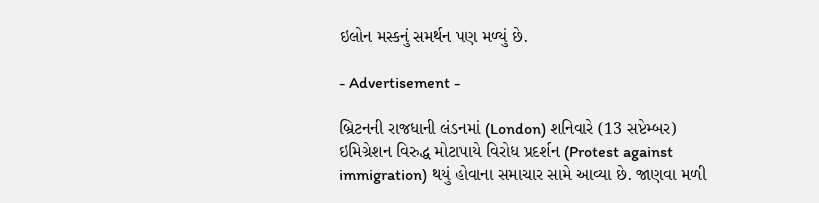ઇલોન મસ્કનું સમર્થન પણ મળ્યું છે.

- Advertisement -

બ્રિટનની રાજધાની લંડનમાં (London) શનિવારે (13 સપ્ટેમ્બર) ઇમિગ્રેશન વિરુદ્ધ મોટાપાયે વિરોધ પ્રદર્શન (Protest against immigration) થયું હોવાના સમાચાર સામે આવ્યા છે. જાણવા મળી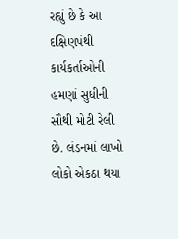રહ્યું છે કે આ દક્ષિણપંથી કાર્યકર્તાઓની હમણાં સુધીની સૌથી મોટી રેલી છે. લંડનમાં લાખો લોકો એકઠા થયા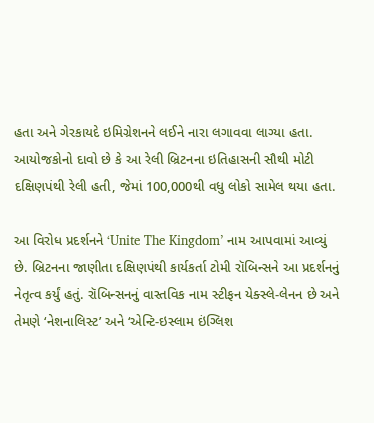હતા અને ગેરકાયદે ઇમિગ્રેશનને લઈને નારા લગાવવા લાગ્યા હતા. આયોજકોનો દાવો છે કે આ રેલી બ્રિટનના ઇતિહાસની સૌથી મોટી દક્ષિણપંથી રેલી હતી, જેમાં 100,000થી વધુ લોકો સામેલ થયા હતા.

આ વિરોધ પ્રદર્શનને ‘Unite The Kingdom’ નામ આપવામાં આવ્યું છે. બ્રિટનના જાણીતા દક્ષિણપંથી કાર્યકર્તા ટોમી રૉબિન્સને આ પ્રદર્શનનું નેતૃત્વ કર્યું હતું. રૉબિન્સનનું વાસ્તવિક નામ સ્ટીફન યેક્સ્લે-લેનન છે અને તેમણે ‘નેશનાલિસ્ટ’ અને ‘એન્ટિ-ઇસ્લામ ઇંગ્લિશ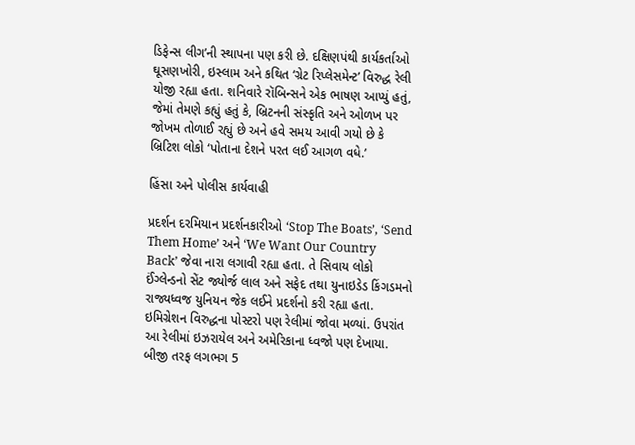ડિફેન્સ લીગ’ની સ્થાપના પણ કરી છે. દક્ષિણપંથી કાર્યકર્તાઓ ઘૂસણખોરી, ઇસ્લામ અને કથિત ‘ગ્રેટ રિપ્લેસમેન્ટ’ વિરુદ્ધ રેલી યોજી રહ્યા હતા. શનિવારે રૉબિન્સને એક ભાષણ આપ્યું હતું, જેમાં તેમણે કહ્યું હતું કે, બ્રિટનની સંસ્કૃતિ અને ઓળખ પર જોખમ તોળાઈ રહ્યું છે અને હવે સમય આવી ગયો છે કે બ્રિટિશ લોકો ‘પોતાના દેશને પરત લઈ આગળ વધે.’

હિંસા અને પોલીસ કાર્યવાહી

પ્રદર્શન દરમિયાન પ્રદર્શનકારીઓ ‘Stop The Boats’, ‘Send Them Home’ અને ‘We Want Our Country Back’ જેવા નારા લગાવી રહ્યા હતા. તે સિવાય લોકો ઈંગ્લેન્ડનો સેંટ જ્યોર્જ લાલ અને સફેદ તથા યુનાઇડેડ કિંગડમનો રાજ્યધ્વજ યુનિયન જેક લઈને પ્રદર્શનો કરી રહ્યા હતા. ઇમિગ્રેશન વિરુદ્ધના પોસ્ટરો પણ રેલીમાં જોવા મળ્યાં. ઉપરાંત આ રેલીમાં ઇઝરાયેલ અને અમેરિકાના ધ્વજો પણ દેખાયા. બીજી તરફ લગભગ 5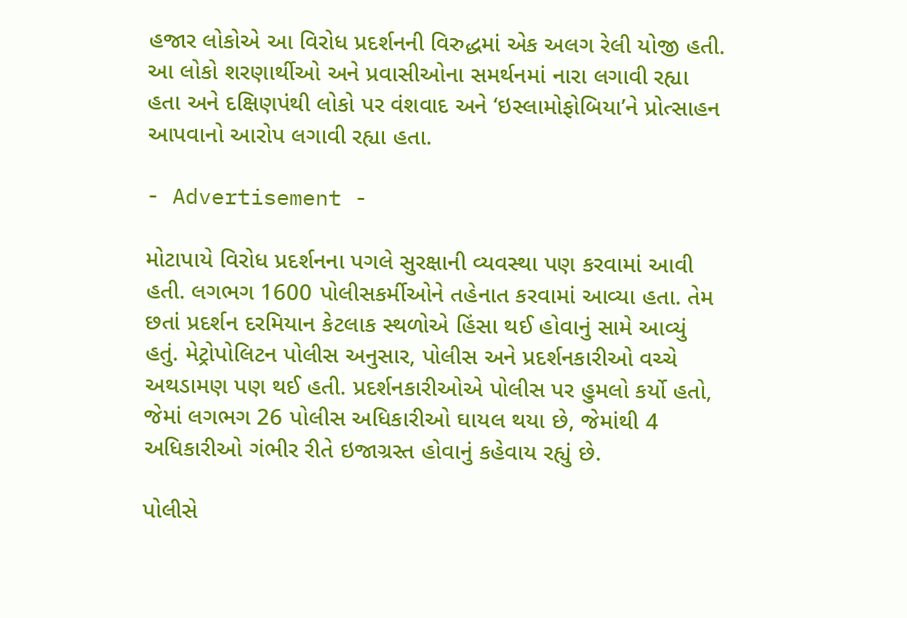હજાર લોકોએ આ વિરોધ પ્રદર્શનની વિરુદ્ધમાં એક અલગ રેલી યોજી હતી. આ લોકો શરણાર્થીઓ અને પ્રવાસીઓના સમર્થનમાં નારા લગાવી રહ્યા હતા અને દક્ષિણપંથી લોકો પર વંશવાદ અને ‘ઇસ્લામોફોબિયા’ને પ્રોત્સાહન આપવાનો આરોપ લગાવી રહ્યા હતા.

- Advertisement -

મોટાપાયે વિરોધ પ્રદર્શનના પગલે સુરક્ષાની વ્યવસ્થા પણ કરવામાં આવી હતી. લગભગ 1600 પોલીસકર્મીઓને તહેનાત કરવામાં આવ્યા હતા. તેમ છતાં પ્રદર્શન દરમિયાન કેટલાક સ્થળોએ હિંસા થઈ હોવાનું સામે આવ્યું હતું. મેટ્રોપોલિટન પોલીસ અનુસાર, પોલીસ અને પ્રદર્શનકારીઓ વચ્ચે અથડામણ પણ થઈ હતી. પ્રદર્શનકારીઓએ પોલીસ પર હુમલો કર્યો હતો, જેમાં લગભગ 26 પોલીસ અધિકારીઓ ઘાયલ થયા છે, જેમાંથી 4 અધિકારીઓ ગંભીર રીતે ઇજાગ્રસ્ત હોવાનું કહેવાય રહ્યું છે.

પોલીસે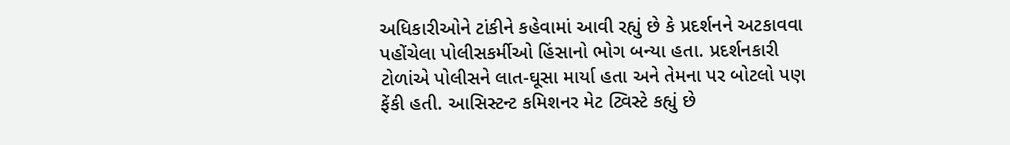અધિકારીઓને ટાંકીને કહેવામાં આવી રહ્યું છે કે પ્રદર્શનને અટકાવવા પહોંચેલા પોલીસકર્મીઓ હિંસાનો ભોગ બન્યા હતા. પ્રદર્શનકારી ટોળાંએ પોલીસને લાત-ઘૂસા માર્યા હતા અને તેમના પર બોટલો પણ ફેંકી હતી. આસિસ્ટન્ટ કમિશનર મેટ ટ્વિસ્ટે કહ્યું છે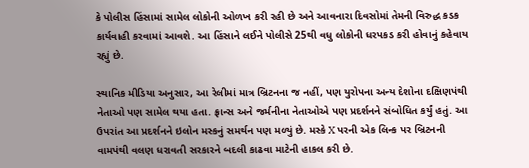કે પોલીસ હિંસામાં સામેલ લોકોની ઓળખ કરી રહી છે અને આવનારા દિવસોમાં તેમની વિરુદ્ધ કડક કાર્યવાહી કરવામાં આવશે. આ હિંસાને લઈને પોલીસે 25થી વધુ લોકોની ધરપકડ કરી હોવાનું કહેવાય રહ્યું છે.

સ્થાનિક મીડિયા અનુસાર, આ રેલીમાં માત્ર બ્રિટનના જ નહીં, પણ યુરોપના અન્ય દેશોના દક્ષિણપંથી નેતાઓ પણ સામેલ થયા હતા. ફ્રાન્સ અને જર્મનીના નેતાઓએ પણ પ્રદર્શનને સંબોધિત કર્યું હતું. આ ઉપરાંત આ પ્રદર્શનને ઇલોન મસ્કનું સમર્થન પણ મળ્યું છે. મસ્કે X પરની એક લિન્ક પર બ્રિટનની વામપંથી વલણ ધરાવતી સરકારને બદલી કાઢવા માટેની હાકલ કરી છે.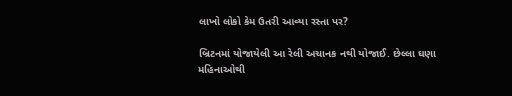લાખો લોકો કેમ ઉતરી આવ્યા રસ્તા પર?

બ્રિટનમાં યોજાયેલી આ રેલી અચાનક નથી યોજાઈ. છેલ્લા ઘણા મહિનાઓથી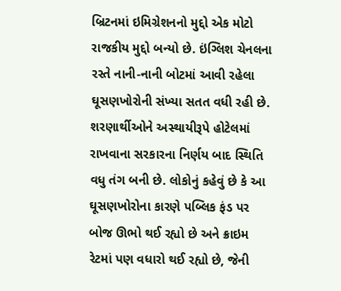બ્રિટનમાં ઇમિગ્રેશનનો મુદ્દો એક મોટો રાજકીય મુદ્દો બન્યો છે. ઇંગ્લિશ ચેનલના રસ્તે નાની-નાની બોટમાં આવી રહેલા ઘૂસણખોરોની સંખ્યા સતત વધી રહી છે. શરણાર્થીઓને અસ્થાયીરૂપે હોટેલમાં રાખવાના સરકારના નિર્ણય બાદ સ્થિતિ વધુ તંગ બની છે. લોકોનું કહેવું છે કે આ ઘૂસણખોરોના કારણે પબ્લિક ફંડ પર બોજ ઊભો થઈ રહ્યો છે અને ક્રાઇમ રેટમાં પણ વધારો થઈ રહ્યો છે, જેની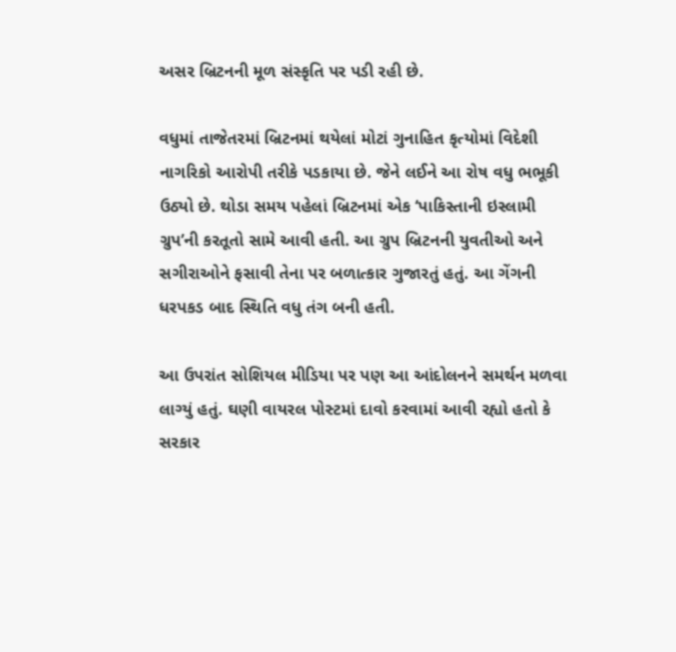અસર બ્રિટનની મૂળ સંસ્કૃતિ પર પડી રહી છે.

વધુમાં તાજેતરમાં બ્રિટનમાં થયેલાં મોટાં ગુનાહિત કૃત્યોમાં વિદેશી નાગરિકો આરોપી તરીકે પડકાયા છે. જેને લઈને આ રોષ વધુ ભભૂકી ઉઠ્યો છે. થોડા સમય પહેલાં બ્રિટનમાં એક ‘પાકિસ્તાની ઇસ્લામી ગ્રુપ’ની કરતૂતો સામે આવી હતી. આ ગ્રુપ બ્રિટનની યુવતીઓ અને સગીરાઓને ફસાવી તેના પર બળાત્કાર ગુજારતું હતું. આ ગેંગની ધરપકડ બાદ સ્થિતિ વધુ તંગ બની હતી.

આ ઉપરાંત સોશિયલ મીડિયા પર પણ આ આંદોલનને સમર્થન મળવા લાગ્યું હતું. ઘણી વાયરલ પોસ્ટમાં દાવો કરવામાં આવી રહ્યો હતો કે સરકાર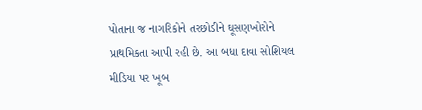પોતાના જ નાગરિકોને તરછોડીને ઘૂસણખોરોને પ્રાથમિકતા આપી રહી છે. આ બધા દાવા સોશિયલ મીડિયા પર ખૂબ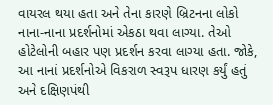વાયરલ થયા હતા અને તેના કારણે બ્રિટનના લોકો નાના-નાના પ્રદર્શનોમાં એકઠા થવા લાગ્યા. તેઓ હોટેલોની બહાર પણ પ્રદર્શન કરવા લાગ્યા હતા. જોકે, આ નાનાં પ્રદર્શનોએ વિકરાળ સ્વરૂપ ધારણ કર્યું હતું અને દક્ષિણપંથી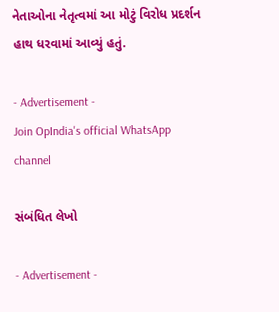નેતાઓના નેતૃત્વમાં આ મોટું વિરોધ પ્રદર્શન હાથ ધરવામાં આવ્યું હતું.

- Advertisement -
Join OpIndia's official WhatsApp channel

સંબંધિત લેખો

- Advertisement -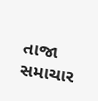તાજા સમાચાર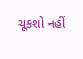ચૂકશો નહીં